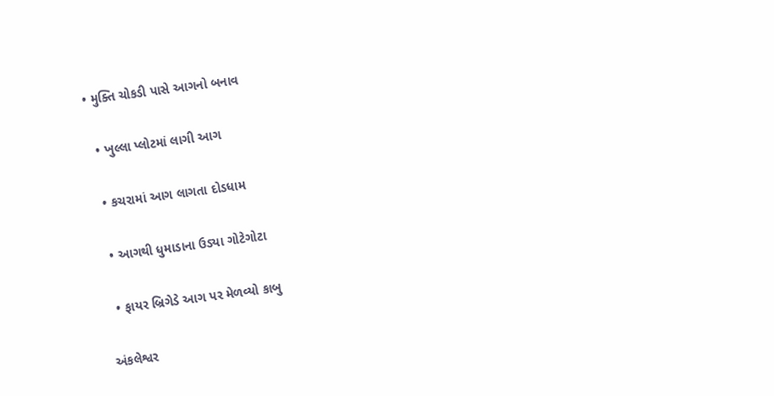• મુક્તિ ચોકડી પાસે આગનો બનાવ

  • ખુલ્લા પ્લોટમાં લાગી આગ

  • કચરામાં આગ લાગતા દોડધામ

  • આગથી ધુમાડાના ઉડ્યા ગોટેગોટા

  • ફાયર બ્રિગેડે આગ પર મેળવ્યો કાબુ

અંકલેશ્વર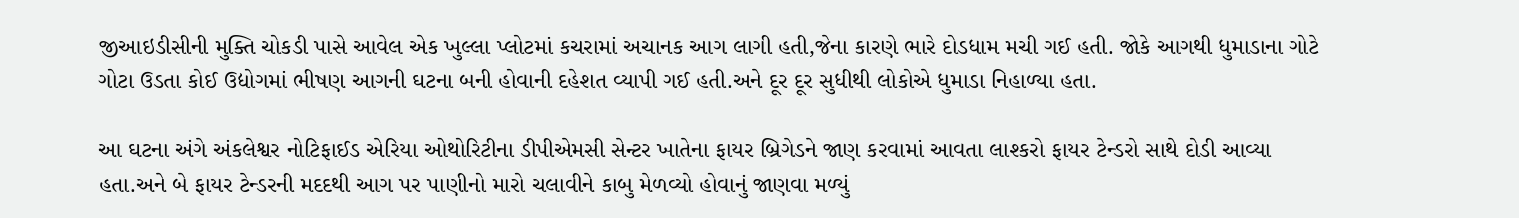જીઆઇડીસીની મુક્તિ ચોકડી પાસે આવેલ એક ખુલ્લા પ્લોટમાં કચરામાં અચાનક આગ લાગી હતી,જેના કારણે ભારે દોડધામ મચી ગઈ હતી. જોકે આગથી ધુમાડાના ગોટે ગોટા ઉડતા કોઈ ઉદ્યોગમાં ભીષણ આગની ઘટના બની હોવાની દહેશત વ્યાપી ગઈ હતી.અને દૂર દૂર સુધીથી લોકોએ ધુમાડા નિહાળ્યા હતા.

આ ઘટના અંગે અંકલેશ્વર નોટિફાઈડ એરિયા ઓથોરિટીના ડીપીએમસી સેન્ટર ખાતેના ફાયર બ્રિગેડને જાણ કરવામાં આવતા લાશ્કરો ફાયર ટેન્ડરો સાથે દોડી આવ્યા હતા.અને બે ફાયર ટેન્ડરની મદદથી આગ પર પાણીનો મારો ચલાવીને કાબુ મેળવ્યો હોવાનું જાણવા મળ્યું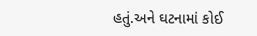હતું.અને ઘટનામાં કોઈ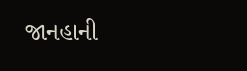જાનહાની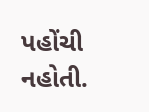પહોંચી નહોતી.